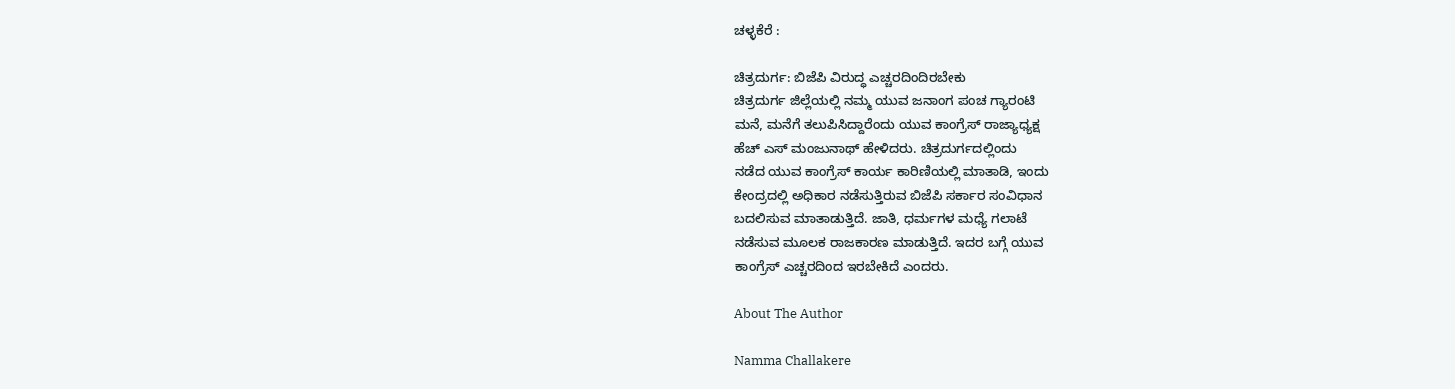ಚಳ್ಳಕೆರೆ :

ಚಿತ್ರದುರ್ಗ: ಬಿಜೆಪಿ ವಿರುದ್ಧ ಎಚ್ಚರದಿಂದಿರಬೇಕು
ಚಿತ್ರದುರ್ಗ ಜಿಲ್ಲೆಯಲ್ಲಿ ನಮ್ಮ ಯುವ ಜನಾಂಗ ಪಂಚ ಗ್ಯಾರಂಟಿ
ಮನೆ, ಮನೆಗೆ ತಲುಪಿಸಿದ್ದಾರೆಂದು ಯುವ ಕಾಂಗ್ರೆಸ್ ರಾಜ್ಯಾಧ್ಯಕ್ಷ
ಹೆಚ್ ಎಸ್ ಮಂಜುನಾಥ್ ಹೇಳಿದರು. ಚಿತ್ರದುರ್ಗದಲ್ಲಿಂದು
ನಡೆದ ಯುವ ಕಾಂಗ್ರೆಸ್ ಕಾರ್ಯ ಕಾರಿಣಿಯಲ್ಲಿ ಮಾತಾಡಿ, ಇಂದು
ಕೇಂದ್ರದಲ್ಲಿ ಅಧಿಕಾರ ನಡೆಸುತ್ತಿರುವ ಬಿಜೆಪಿ ಸರ್ಕಾರ ಸಂವಿಧಾನ
ಬದಲಿಸುವ ಮಾತಾಡುತ್ತಿದೆ. ಜಾತಿ, ಧರ್ಮಗಳ ಮಧ್ಯೆ ಗಲಾಟೆ
ನಡೆಸುವ ಮೂಲಕ ರಾಜಕಾರಣ ಮಾಡುತ್ತಿದೆ. ಇದರ ಬಗ್ಗೆ ಯುವ
ಕಾಂಗ್ರೆಸ್ ಎಚ್ಚರದಿಂದ ಇರಬೇಕಿದೆ ಎಂದರು.

About The Author

Namma Challakere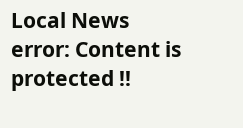Local News
error: Content is protected !!